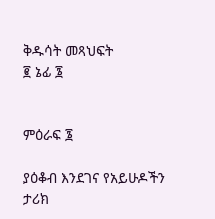ቅዱሳት መጻህፍት
፪ ኔፊ ፮


ምዕራፍ ፮

ያዕቆብ እንደገና የአይሁዶችን ታሪክ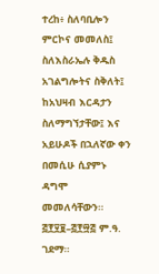ተረከ፥ ስለባቢሎን ምርኮና መመለስ፤ ስለእስራኤሉ ቅዱስ አገልግሎትና ስቅለት፤ ከአህዛብ እርዳታን ስለማግኘታቸው፤ እና አይሁዶች በኋለኛው ቀን በመሲሁ ሲያምኑ ዳግሞ መመለሳቸውን። ፭፻፶፱–፭፻፵፭ ም.ዓ. ገደማ።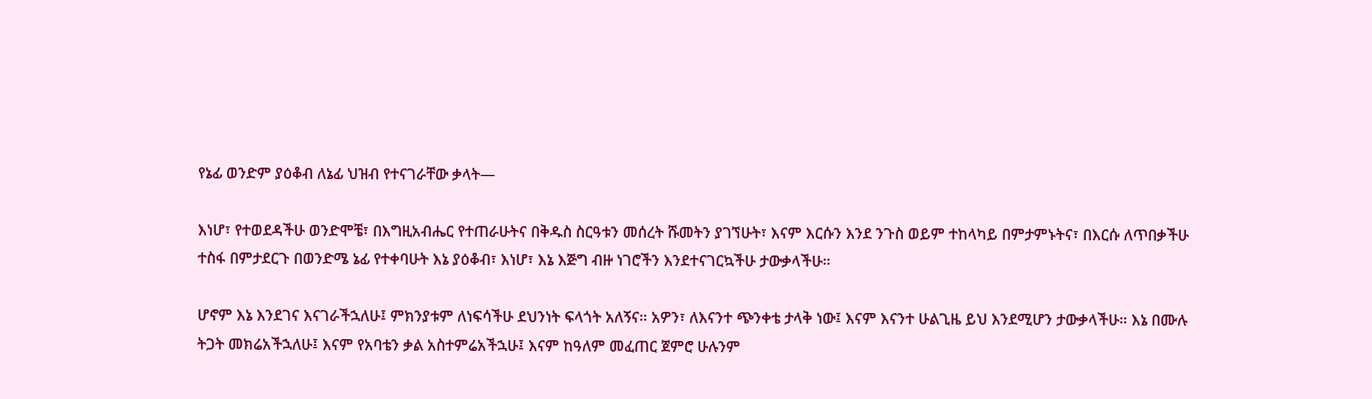የኔፊ ወንድም ያዕቆብ ለኔፊ ህዝብ የተናገራቸው ቃላት—

እነሆ፣ የተወደዳችሁ ወንድሞቼ፣ በእግዚአብሔር የተጠራሁትና በቅዱስ ስርዓቱን መሰረት ሹመትን ያገኘሁት፣ እናም እርሱን እንደ ንጉስ ወይም ተከላካይ በምታምኑትና፣ በእርሱ ለጥበቃችሁ ተስፋ በምታደርጉ በወንድሜ ኔፊ የተቀባሁት እኔ ያዕቆብ፣ እነሆ፣ እኔ እጅግ ብዙ ነገሮችን እንደተናገርኳችሁ ታውቃላችሁ።

ሆኖም እኔ እንደገና እናገራችኋለሁ፤ ምክንያቱም ለነፍሳችሁ ደህንነት ፍላጎት አለኝና። አዎን፣ ለእናንተ ጭንቀቴ ታላቅ ነው፤ እናም እናንተ ሁልጊዜ ይህ እንደሚሆን ታውቃላችሁ። እኔ በሙሉ ትጋት መክሬአችኋለሁ፤ እናም የአባቴን ቃል አስተምሬአችኋሁ፤ እናም ከዓለም መፈጠር ጀምሮ ሁሉንም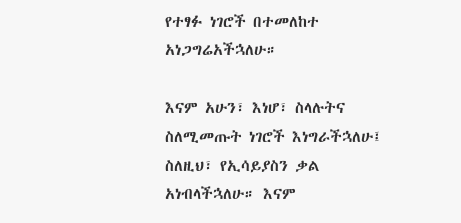የተፃፉ ነገሮች በተመለከተ አነጋግሬአችኋለሁ።

እናም አሁን፣ እነሆ፣ ስላሉትና ስለሚመጡት ነገሮች እነግራችኋለሁ፤ ስለዚህ፣ የኢሳይያስን ቃል አነብላችኋለሁ። እናም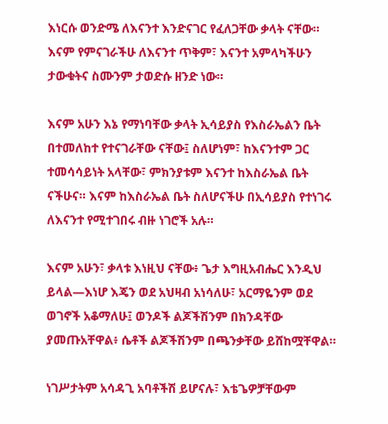እነርሱ ወንድሜ ለእናንተ እንድናገር የፈለጋቸው ቃላት ናቸው። እናም የምናገራችሁ ለእናንተ ጥቅም፣ እናንተ አምላካችሁን ታውቁትና ስሙንም ታወድሱ ዘንድ ነው።

እናም አሁን እኔ የማነባቸው ቃላት ኢሳይያስ የእስራኤልን ቤት በተመለከተ የተናገራቸው ናቸው፤ ስለሆነም፣ ከእናንተም ጋር ተመሳሳይነት አላቸው፣ ምክንያቱም እናንተ ከእስራኤል ቤት ናችሁና። እናም ከእስራኤል ቤት ስለሆናችሁ በኢሳይያስ የተነገሩ ለእናንተ የሚተገበሩ ብዙ ነገሮች አሉ።

እናም አሁን፣ ቃላቱ እነዚህ ናቸው፥ ጌታ እግዚአብሔር እንዲህ ይላል—እነሆ እጄን ወደ አህዛብ አነሳለሁ፣ አርማዬንም ወደ ወገኖች አቆማለሁ፤ ወንዶች ልጆችሽንም በክንዳቸው ያመጡአቸዋል፥ ሴቶች ልጆችሽንም በጫንቃቸው ይሸከሟቸዋል።

ነገሥታትም አሳዳጊ አባቶችሽ ይሆናሉ፣ እቴጌዎቻቸውም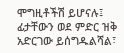ሞግዚቶችሽ ይሆናሉ፤ ፊታቸውን ወደ ምድር ዝቅ አድርገው ይሰግዱልሻል፣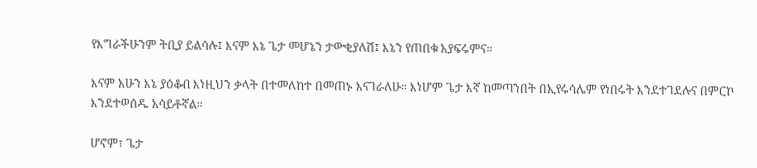የእግራችሁንም ትቢያ ይልሳሉ፤ እናም እኔ ጌታ መሆኔን ታውቂያለሽ፤ እኔን የጠበቁ አያፍሩምና።

እናም አሁን እኔ ያዕቆብ እነዚህን ቃላት በተመለከተ በመጠኑ እናገራለሁ። እነሆም ጌታ እኛ ከመጣንበት በኢየሩሳሌም የነበሩት እንደተገደሉና በምርኮ እንደተወሰዱ አሳይቶኛል።

ሆኖም፣ ጌታ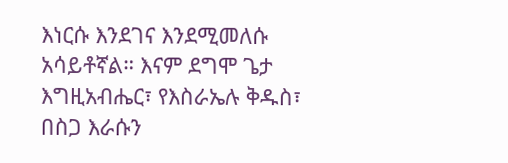እነርሱ እንደገና እንደሚመለሱ አሳይቶኛል። እናም ደግሞ ጌታ እግዚአብሔር፣ የእስራኤሉ ቅዱስ፣ በስጋ እራሱን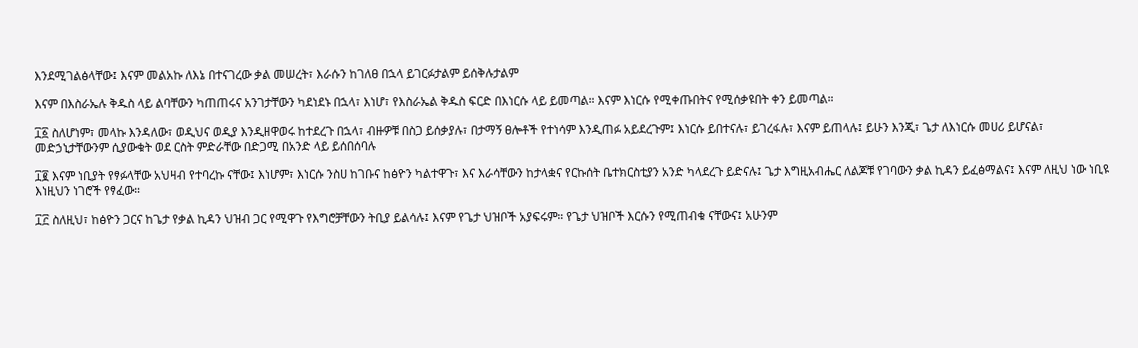እንደሚገልፅላቸው፤ እናም መልአኩ ለእኔ በተናገረው ቃል መሠረት፣ እራሱን ከገለፀ በኋላ ይገርፉታልም ይሰቅሉታልም

እናም በእስራኤሉ ቅዱስ ላይ ልባቸውን ካጠጠሩና አንገታቸውን ካደነደኑ በኋላ፣ እነሆ፣ የእስራኤል ቅዱስ ፍርድ በእነርሱ ላይ ይመጣል። እናም እነርሱ የሚቀጡበትና የሚሰቃዩበት ቀን ይመጣል።

፲፩ ስለሆነም፣ መላኩ እንዳለው፣ ወዲህና ወዲያ እንዲዘዋወሩ ከተደረጉ በኋላ፣ ብዙዎቹ በስጋ ይሰቃያሉ፣ በታማኝ ፀሎቶች የተነሳም እንዲጠፉ አይደረጉም፤ እነርሱ ይበተናሉ፣ ይገረፋሉ፣ እናም ይጠላሉ፤ ይሁን እንጂ፣ ጌታ ለእነርሱ መሀሪ ይሆናል፣ መድኃኒታቸውንም ሲያውቁት ወደ ርስት ምድራቸው በድጋሚ በአንድ ላይ ይሰበሰባሉ

፲፪ እናም ነቢያት የፃፉላቸው አህዛብ የተባረኩ ናቸው፤ እነሆም፣ እነርሱ ንስሀ ከገቡና ከፅዮን ካልተዋጉ፣ እና እራሳቸውን ከታላቋና የርኩሰት ቤተክርስቲያን አንድ ካላደረጉ ይድናሉ፤ ጌታ እግዚአብሔር ለልጆቹ የገባውን ቃል ኪዳን ይፈፅማልና፤ እናም ለዚህ ነው ነቢዩ እነዚህን ነገሮች የፃፈው።

፲፫ ስለዚህ፣ ከፅዮን ጋርና ከጌታ የቃል ኪዳን ህዝብ ጋር የሚዋጉ የእግሮቻቸውን ትቢያ ይልሳሉ፤ እናም የጌታ ህዝቦች አያፍሩም። የጌታ ህዝቦች እርሱን የሚጠብቁ ናቸውና፤ አሁንም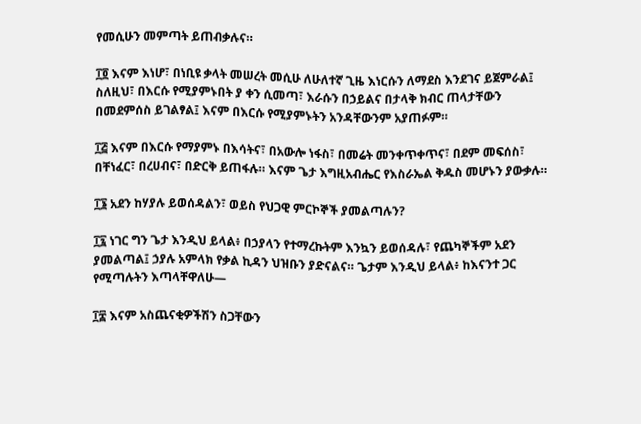የመሲሁን መምጣት ይጠብቃሉና።

፲፬ እናም እነሆ፣ በነቢዩ ቃላት መሠረት መሲሁ ለሁለተኛ ጊዜ እነርሱን ለማደስ እንደገና ይጀምራል፤ ስለዚህ፣ በእርሱ የሚያምኑበት ያ ቀን ሲመጣ፣ እራሱን በኃይልና በታላቅ ክብር ጠላታቸውን በመደምሰስ ይገልፃል፤ እናም በእርሱ የሚያምኑትን አንዳቸውንም አያጠፉም።

፲፭ እናም በእርሱ የማያምኑ በእሳትና፣ በአውሎ ነፋስ፣ በመሬት መንቀጥቀጥና፣ በደም መፍሰስ፣ በቸነፈር፣ በረሀብና፣ በድርቅ ይጠፋሉ። እናም ጌታ እግዚአብሔር የእስራኤል ቅዱስ መሆኑን ያውቃሉ።

፲፮ አደን ከሃያሉ ይወሰዳልን፣ ወይስ የህጋዊ ምርኮኞች ያመልጣሉን?

፲፯ ነገር ግን ጌታ እንዲህ ይላል፥ በኃያላን የተማረኩትም እንኳን ይወሰዳሉ፣ የጨካኞችም አደን ያመልጣል፤ ኃያሉ አምላክ የቃል ኪዳን ህዝቡን ያድናልና። ጌታም እንዲህ ይላል፥ ከእናንተ ጋር የሚጣሉትን እጣላቸዋለሁ—

፲፰ እናም አስጨናቂዎችሽን ስጋቸውን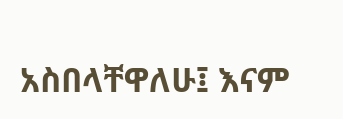አስበላቸዋለሁ፤ እናም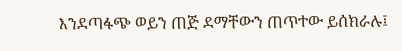እንደጣፋጭ ወይን ጠጅ ደማቸውን ጠጥተው ይሰክራሉ፤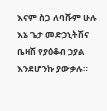እናም ስጋ ለባሹም ሁሉ እኔ ጌታ መድኃኒትሽና ቤዛሽ የያዕቆብ ኃያል እንደሆንኩ ያውቃሉ።